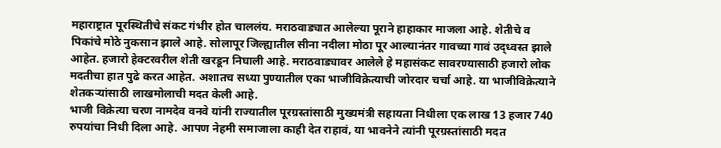महाराष्ट्रात पूरस्थितीचे संकट गंभीर होत चाललंय. मराठवाड्यात आलेल्या पूराने हाहाकार माजला आहे. शेतीचे व पिकांचे मोठे नुकसान झाले आहे. सोलापूर जिल्ह्यातील सीना नदीला मोठा पूर आल्यानंतर गावच्या गावं उद्ध्वस्त झाले आहेत. हजारो हेक्टरवरील शेती खरडून निघाली आहे. मराठवाड्यावर आलेले हे महासंकट सावरण्यासाठी हजारो लोक मदतीचा हात पुढे करत आहेत. अशातच सध्या पुण्यातील एका भाजीविक्रेत्याची जोरदार चर्चा आहे. या भाजीविक्रेत्याने शेतकऱ्यांसाठी लाखमोलाची मदत केली आहे.
भाजी विक्रेत्या चरण नामदेव वनवे यांनी राज्यातील पूरग्रस्तांसाठी मुख्यमंत्री सहायता निधीला एक लाख 13 हजार 740 रुपयांचा निधी दिला आहे. आपण नेहमी समाजाला काही देत राहावं, या भावनेने त्यांनी पूरग्रस्तांसाठी मदत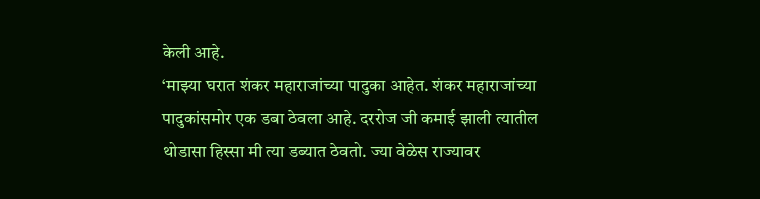केली आहे.
‘माझ्या घरात शंकर महाराजांच्या पादुका आहेत. शंकर महाराजांच्या पादुकांसमोर एक डबा ठेवला आहे. दररोज जी कमाई झाली त्यातील थोडासा हिस्सा मी त्या डब्यात ठेवतो. ज्या वेळेस राज्यावर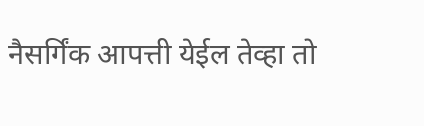नैसर्गिंक आपत्ती येईल तेव्हा तो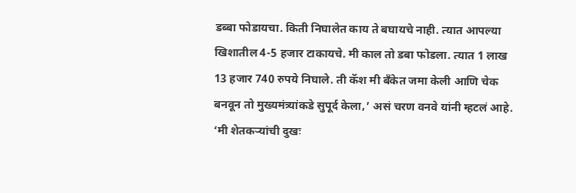डब्बा फोडायचा. किती निघालेत काय ते बघायचे नाही. त्यात आपल्या खिशातील 4-5 हजार टाकायचे. मी काल तो डबा फोडला. त्यात 1 लाख 13 हजार 740 रुपये निघाले. ती कॅश मी बँकेत जमा केली आणि चेक बनवून तो मुख्यमंत्र्यांकडे सुपूर्द केला,’ असं चरण वनवे यांनी म्हटलं आहे.
‘मी शेतकऱ्यांची दुखः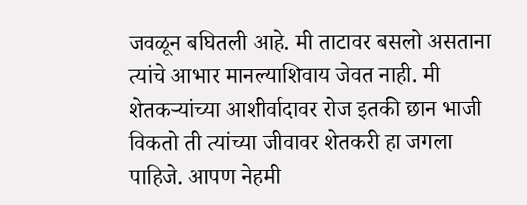जवळून बघितली आहे. मी ताटावर बसलो असताना त्यांचे आभार मानल्याशिवाय जेवत नाही. मी शेतकऱ्यांच्या आशीर्वादावर रोज इतकी छान भाजी विकतो ती त्यांच्या जीवावर शेतकरी हा जगला पाहिजे. आपण नेहमी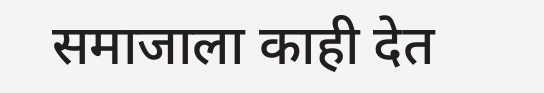समाजाला काही देत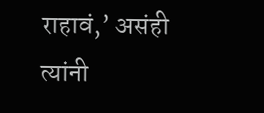राहावं,’ असंही त्यांनी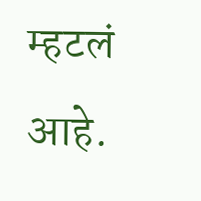म्हटलं आहे.